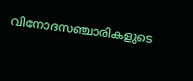വിനോദസഞ്ചാരികളുടെ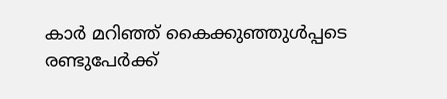കാര്‍ മറിഞ്ഞ്‌ കൈക്കുഞ്ഞുള്‍പ്പടെ രണ്ടുപേര്‍ക്ക്‌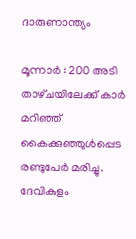ദാരുണാന്ത്യം

മൂന്നാര്‍ : 200 അടി താഴ്‌ചയിലേക്ക്‌ കാര്‍ മറിഞ്ഞ്‌ കൈക്കുഞ്ഞുള്‍പ്പെട രണ്ടുപേര്‍ മരിച്ചു. ദേവികുളം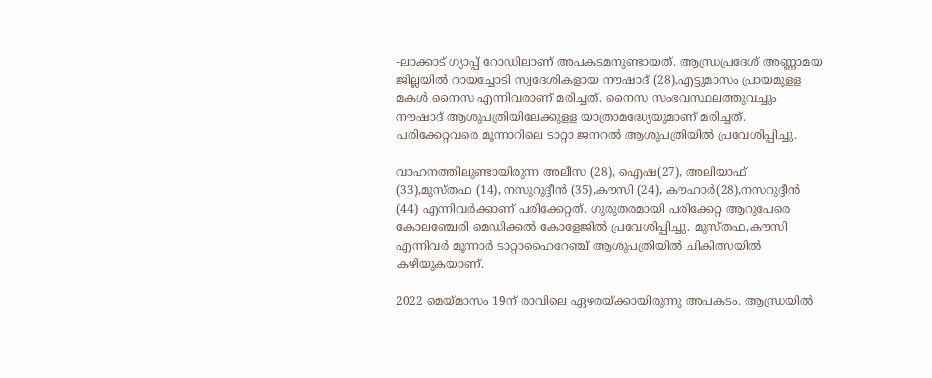-ലാക്കാട്‌ ഗ്യാപ്പ്‌ റോഡിലാണ്‌ അപകടമനുണ്ടായത്‌. ആന്ധ്രപ്രദേശ്‌ അണ്ണാമയ ജില്ലയില്‍ റായച്ചോടി സ്വദേശികളായ നൗഷാദ്‌ (28),എട്ടുമാസം പ്രായമുളള മകള്‍ നൈസ എന്നിവരാണ്‌ മരിച്ചത്‌. നൈസ സംഭവസ്ഥലത്തുവച്ചും നൗഷാദ്‌ ആശുപത്രിയിലേക്കുളള യാത്രാമദ്ധ്യേയുമാണ്‌ മരിച്ചത്‌. പരിക്കേറ്റവരെ മൂന്നാറിലെ ടാറ്റാ ജനറല്‍ ആശുപത്രിയില്‍ പ്രവേശിപ്പിച്ചു.

വാഹനത്തിലുണ്ടായിരുന്ന അലീസ (28), ഐഷ(27), അലിയാഫ്‌ (33),മുസ്‌തഫ (14), നസുറുദ്ദീന്‍ (35),കൗസി (24), കൗഹാര്‍(28),നസറുദ്ദീന്‍ (44) എന്നിവര്‍ക്കാണ്‌ പരിക്കേറ്റത്‌. ഗുരുതരമായി പരിക്കേറ്റ ആറുപേരെ കോലഞ്ചേരി മെഡിക്കല്‍ കോളേജില്‍ പ്രവേശിപ്പിച്ചു. മുസ്‌തഫ,കൗസി എന്നിവര്‍ മൂന്നാര്‍ ടാറ്റാഹൈറേഞ്ച്‌ ആശുപത്രിയില്‍ ചികിത്സയില്‍ കഴിയുകയാണ്‌.

2022 മെയ്‌മാസം 19ന്‌ രാവിലെ ഏഴരയ്‌ക്കായിരുന്നു അപകടം. ആന്ധ്രയില്‍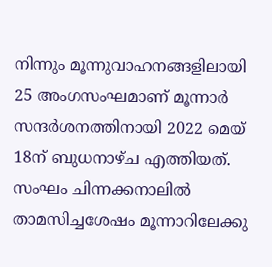നിന്നും മൂന്നുവാഹനങ്ങളിലായി 25 അംഗസംഘമാണ്‌ മൂന്നാര്‍ സന്ദര്‍ശനത്തിനായി 2022 മെയ്‌ 18ന്‌ ബുധനാഴ്‌ച എത്തിയത്‌. സംഘം ചിന്നക്കനാലില്‍ താമസിച്ചശേഷം മൂന്നാറിലേക്കു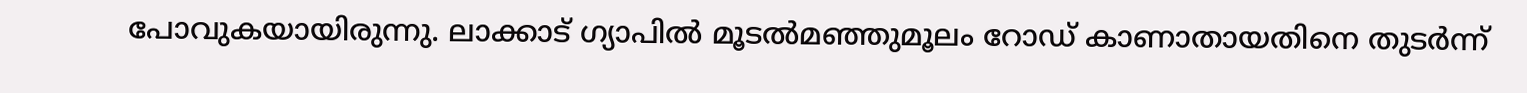പോവുകയായിരുന്നു. ലാക്കാട്‌ ഗ്യാപില്‍ മൂടല്‍മഞ്ഞുമൂലം റോഡ്‌ കാണാതായതിനെ തുടര്‍ന്ന്‌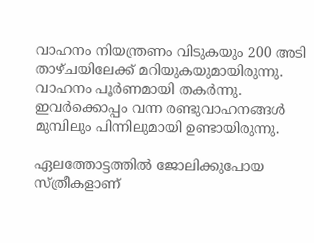വാഹനം നിയന്ത്രണം വിടുകയും 200 അടി താഴ്‌ചയിലേക്ക്‌ മറിയുകയുമായിരുന്നു. വാഹനം പൂര്‍ണമായി തകര്‍ന്നു. ഇവര്‍ക്കൊപ്പം വന്ന രണ്ടുവാഹനങ്ങള്‍ മുമ്പിലും പിന്നിലുമായി ഉണ്ടായിരുന്നു.

ഏലത്തോട്ടത്തില്‍ ജോലിക്കുപോയ സ്‌ത്രീകളാണ്‌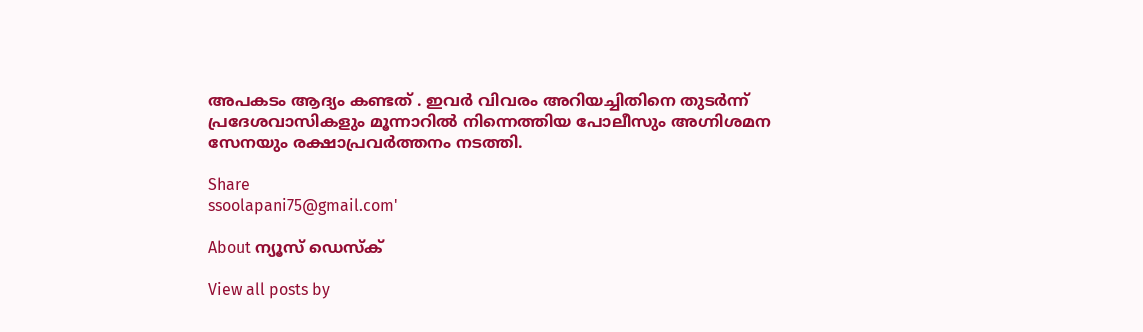അപകടം ആദ്യം കണ്ടത്‌ . ഇവര്‍ വിവരം അറിയച്ചിതിനെ തുടര്‍ന്ന്‌ പ്രദേശവാസികളും മൂന്നാറില്‍ നിന്നെത്തിയ പോലീസും അഗ്നിശമന സേനയും രക്ഷാപ്രവര്‍ത്തനം നടത്തി.

Share
ssoolapani75@gmail.com'

About ന്യൂസ് ഡെസ്ക്

View all posts by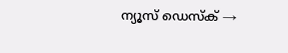ന്യൂസ് ഡെസ്ക് →